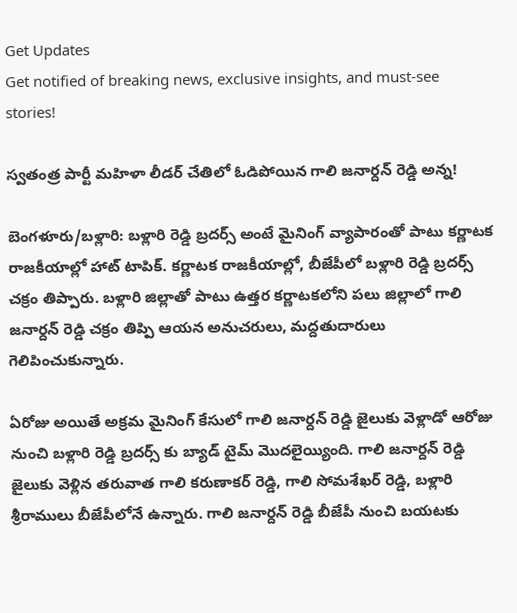Get Updates
Get notified of breaking news, exclusive insights, and must-see stories!

స్వతంత్ర పార్టీ మహిళా లీడర్ చేతిలో ఓడిపోయిన గాలి జనార్దన్ రెడ్డి అన్న!

బెంగళూరు/బళ్లారి: బళ్లారి రెడ్డి బ్రదర్స్ అంటే మైనింగ్ వ్యాపారంతో పాటు కర్ణాటక రాజకీయాల్లో హాట్ టాపిక్. కర్ణాటక రాజకీయాల్లో, బీజేపీలో బళ్లారి రెడ్డి బ్రదర్స్ చక్రం తిప్పారు. బళ్లారి జిల్లాతో పాటు ఉత్తర కర్ణాటకలోని పలు జిల్లాలో గాలి జనార్దన్ రెడ్డి చక్రం తిప్పి ఆయన అనుచరులు, మద్దతుదారులు గెలిపించుకున్నారు.

ఏరోజు అయితే అక్రమ మైనింగ్ కేసులో గాలి జనార్దన్ రెడ్డి జైలుకు వెళ్లాడో ఆరోజు నుంచి బళ్లారి రెడ్డి బ్రదర్స్ కు బ్యాడ్ టైమ్ మొదలైయ్యింది. గాలి జనార్దన్ రెడ్డి జైలుకు వెళ్లిన తరువాత గాలి కరుణాకర్ రెడ్డి, గాలి సోమశేఖర్ రెడ్డి, బళ్లారి శ్రీరాములు బీజేపీలోనే ఉన్నారు. గాలి జనార్దన్ రెడ్డి బీజేపీ నుంచి బయటకు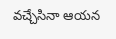వచ్చేసినా ఆయన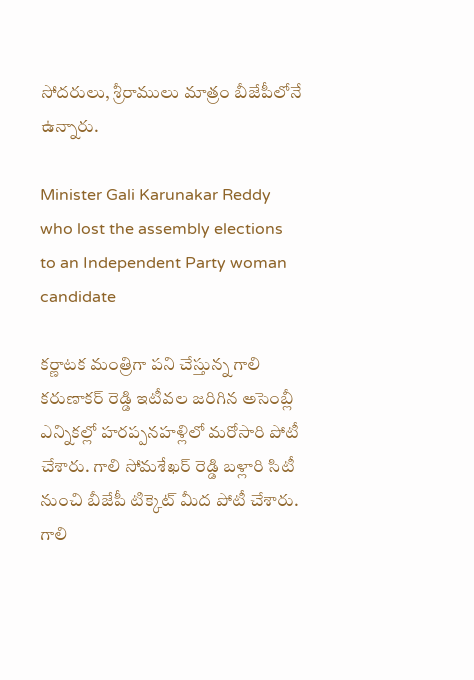సోదరులు, శ్రీరాములు మాత్రం బీజేపీలోనే ఉన్నారు.

Minister Gali Karunakar Reddy who lost the assembly elections to an Independent Party woman candidate

కర్ణాటక మంత్రిగా పని చేస్తున్న గాలి కరుణాకర్ రెడ్డి ఇటీవల జరిగిన అసెంబ్లీ ఎన్నికల్లో హరప్పనహళ్లిలో మరోసారి పోటీ చేశారు. గాలి సోమశేఖర్ రెడ్డి బళ్లారి సిటీ నుంచి బీజేపీ టిక్కెట్ మీద పోటీ చేశారు. గాలి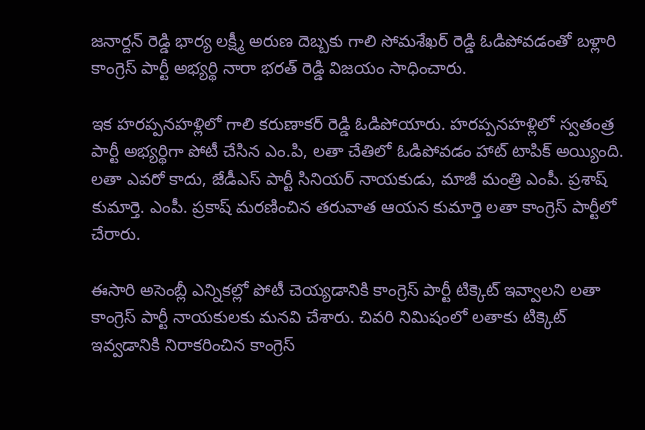జనార్దన్ రెడ్డి భార్య లక్ష్మీ అరుణ దెబ్బకు గాలి సోమశేఖర్ రెడ్డి ఓడిపోవడంతో బళ్లారి కాంగ్రెస్ పార్టీ అభ్యర్థి నారా భరత్ రెడ్డి విజయం సాధించారు.

ఇక హరప్పనహళ్లిలో గాలి కరుణాకర్ రెడ్డి ఓడిపోయారు. హరప్పనహళ్లిలో స్వతంత్ర పార్టీ అభ్యర్థిగా పోటీ చేసిన ఎం.పి, లతా చేతిలో ఓడిపోవడం హాట్ టాపిక్ అయ్యింది. లతా ఎవరో కాదు, జేడీఎస్ పార్టీ సినియర్ నాయకుడు, మాజీ మంత్రి ఎంపీ. ప్రశాష్ కుమార్తె. ఎంపీ. ప్రకాష్ మరణించిన తరువాత ఆయన కుమార్తె లతా కాంగ్రెస్ పార్టీలో చేరారు.

ఈసారి అసెంబ్లీ ఎన్నికల్లో పోటీ చెయ్యడానికి కాంగ్రెస్ పార్టీ టిక్కెట్ ఇవ్వాలని లతా కాంగ్రెస్ పార్టీ నాయకులకు మనవి చేశారు. చివరి నిమిషంలో లతాకు టిక్కెట్ ఇవ్వడానికి నిరాకరించిన కాంగ్రెస్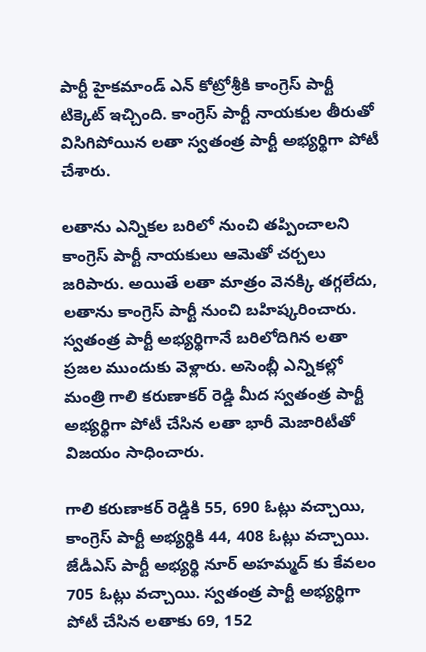పార్టీ హైకమాండ్ ఎన్ కోట్రోశ్రీకి కాంగ్రెస్ పార్టీ టిక్కెట్ ఇచ్చింది. కాంగ్రెస్ పార్టీ నాయకుల తీరుతో విసిగిపోయిన లతా స్వతంత్ర పార్టీ అభ్యర్థిగా పోటీ చేశారు.

లతాను ఎన్నికల బరిలో నుంచి తప్పించాలని కాంగ్రెస్ పార్టీ నాయకులు ఆమెతో చర్చలు జరిపారు. అయితే లతా మాత్రం వెనక్కి తగ్గలేదు, లతాను కాంగ్రెస్ పార్టీ నుంచి బహిష్కరించారు. స్వతంత్ర పార్టీ అభ్యర్థిగానే బరిలోదిగిన లతా ప్రజల ముందుకు వెళ్లారు. అసెంబ్లీ ఎన్నికల్లో మంత్రి గాలి కరుణాకర్ రెడ్డి మీద స్వతంత్ర పార్టీ అభ్యర్థిగా పోటీ చేసిన లతా భారీ మెజారిటీతో విజయం సాధించారు.

గాలి కరుణాకర్ రెడ్డికి 55, 690 ఓట్లు వచ్చాయి, కాంగ్రెస్ పార్టీ అభ్యర్థికి 44, 408 ఓట్లు వచ్చాయి. జేడీఎస్ పార్టీ అభ్యర్థి నూర్ అహమ్మద్ కు కేవలం 705 ఓట్లు వచ్చాయి. స్వతంత్ర పార్టీ అభ్యర్థిగా పోటీ చేసిన లతాకు 69, 152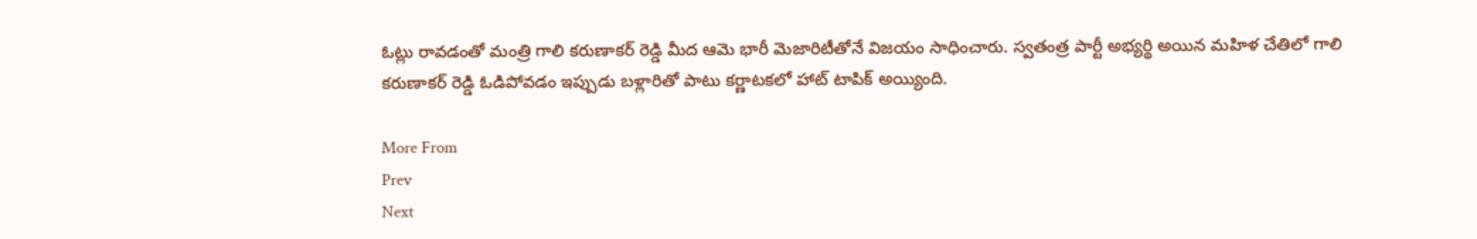ఓట్లు రావడంతో మంత్రి గాలి కరుణాకర్ రెడ్డి మీద ఆమె భారీ మెజారిటీతోనే విజయం సాధించారు. స్వతంత్ర పార్టీ అభ్యర్థి అయిన మహిళ చేతిలో గాలి కరుణాకర్ రెడ్డి ఓడిపోవడం ఇప్పుడు బళ్లారితో పాటు కర్ణాటకలో హాట్ టాపిక్ అయ్యింది.

More From
Prev
Next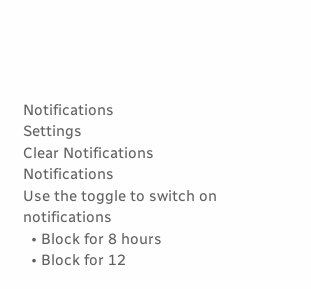Notifications
Settings
Clear Notifications
Notifications
Use the toggle to switch on notifications
  • Block for 8 hours
  • Block for 12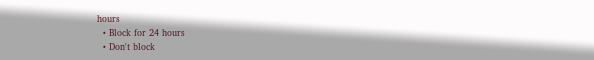hours
  • Block for 24 hours
  • Don't block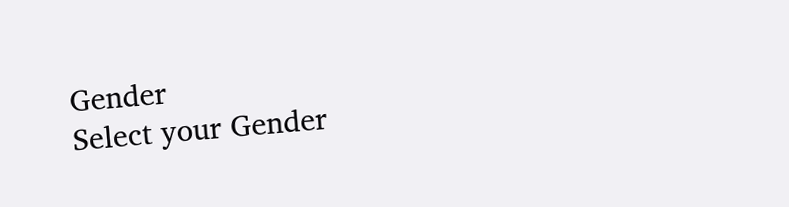Gender
Select your Gender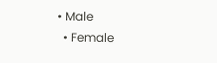• Male
  • Female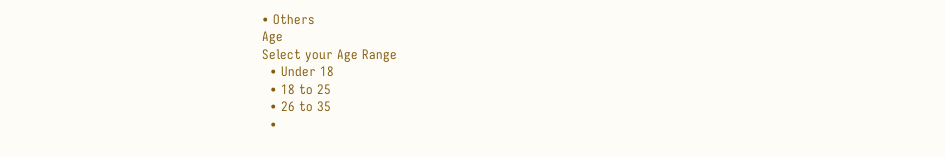• Others
Age
Select your Age Range
  • Under 18
  • 18 to 25
  • 26 to 35
  •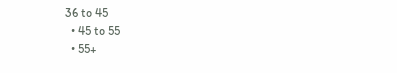36 to 45
  • 45 to 55
  • 55+